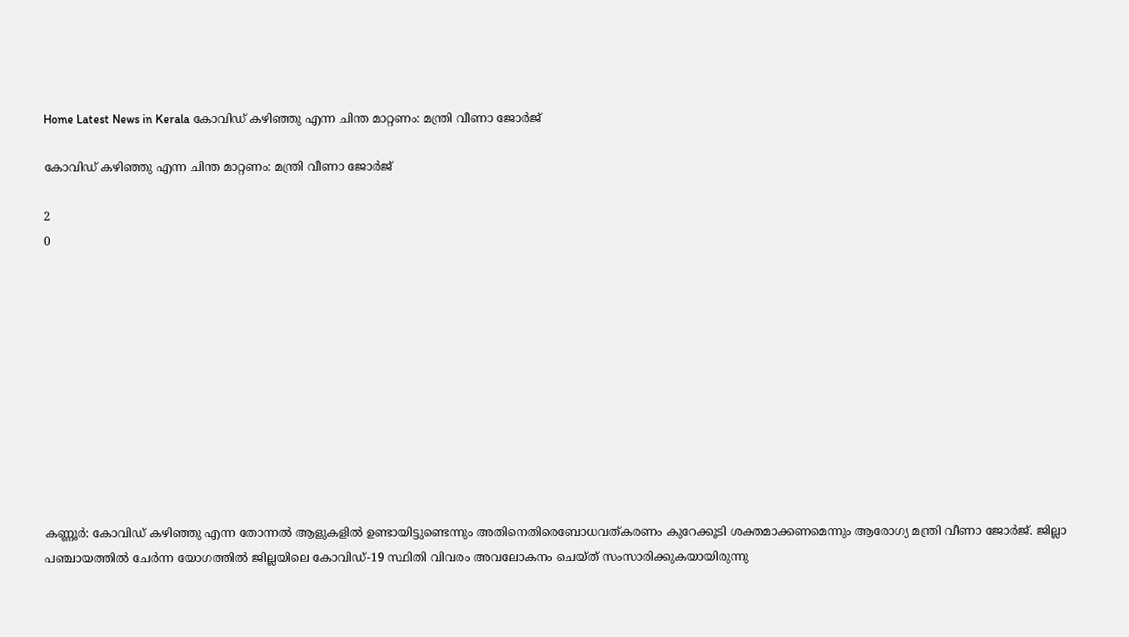Home Latest News in Kerala കോവിഡ് കഴിഞ്ഞു എന്ന ചിന്ത മാറ്റണം: മന്ത്രി വീണാ ജോര്‍ജ്

കോവിഡ് കഴിഞ്ഞു എന്ന ചിന്ത മാറ്റണം: മന്ത്രി വീണാ ജോര്‍ജ്

2
0











കണ്ണൂര്‍: കോവിഡ് കഴിഞ്ഞു എന്ന തോന്നല്‍ ആളുകളില്‍ ഉണ്ടായിട്ടുണ്ടെന്നും അതിനെതിരെബോധവത്കരണം കുറേക്കൂടി ശക്തമാക്കണമെന്നും ആരോഗ്യ മന്ത്രി വീണാ ജോര്‍ജ്. ജില്ലാ പഞ്ചായത്തില്‍ ചേര്‍ന്ന യോഗത്തില്‍ ജില്ലയിലെ കോവിഡ്-19 സ്ഥിതി വിവരം അവലോകനം ചെയ്ത് സംസാരിക്കുകയായിരുന്നു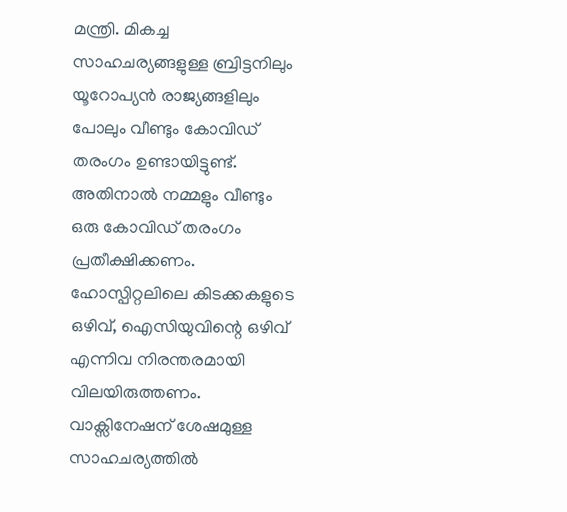മന്ത്രി. മികച്ച സാഹചര്യങ്ങളുള്ള ബ്രിട്ടനിലും യൂറോപ്യന്‍ രാജ്യങ്ങളിലും പോലും വീണ്ടും കോവിഡ് തരംഗം ഉണ്ടായിട്ടുണ്ട്. അതിനാല്‍ നമ്മളും വീണ്ടും ഒരു കോവിഡ് തരംഗം പ്രതീക്ഷിക്കണം. ഹോസ്പിറ്റലിലെ കിടക്കകളുടെ ഒഴിവ്, ഐസിയുവിന്റെ ഒഴിവ് എന്നിവ നിരന്തരമായി വിലയിരുത്തണം. വാക്സിനേഷന് ശേഷമുള്ള സാഹചര്യത്തില്‍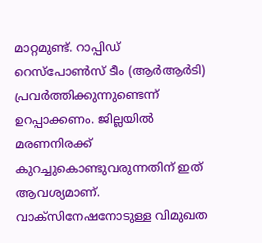മാറ്റമുണ്ട്. റാപ്പിഡ് റെസ്പോണ്‍സ് ടീം (ആര്‍ആര്‍ടി) പ്രവര്‍ത്തിക്കുന്നുണ്ടെന്ന് ഉറപ്പാക്കണം. ജില്ലയില്‍ മരണനിരക്ക് കുറച്ചുകൊണ്ടുവരുന്നതിന് ഇത് ആവശ്യമാണ്. വാക്സിനേഷനോടുള്ള വിമുഖത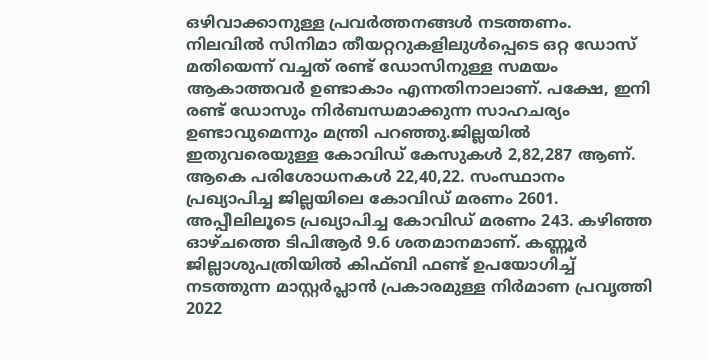ഒഴിവാക്കാനുള്ള പ്രവര്‍ത്തനങ്ങള്‍ നടത്തണം. നിലവില്‍ സിനിമാ തീയറ്ററുകളിലുള്‍പ്പെടെ ഒറ്റ ഡോസ് മതിയെന്ന് വച്ചത് രണ്ട് ഡോസിനുള്ള സമയം ആകാത്തവര്‍ ഉണ്ടാകാം എന്നതിനാലാണ്. പക്ഷേ, ഇനി രണ്ട് ഡോസും നിര്‍ബന്ധമാക്കുന്ന സാഹചര്യം ഉണ്ടാവുമെന്നും മന്ത്രി പറഞ്ഞു.ജില്ലയില്‍ ഇതുവരെയുള്ള കോവിഡ് കേസുകള്‍ 2,82,287 ആണ്. ആകെ പരിശോധനകള്‍ 22,40,22. സംസ്ഥാനം പ്രഖ്യാപിച്ച ജില്ലയിലെ കോവിഡ് മരണം 2601. അപ്പീലിലൂടെ പ്രഖ്യാപിച്ച കോവിഡ് മരണം 243. കഴിഞ്ഞ ഓഴ്ചത്തെ ടിപിആര്‍ 9.6 ശതമാനമാണ്. കണ്ണൂര്‍ ജില്ലാശുപത്രിയില്‍ കിഫ്ബി ഫണ്ട് ഉപയോഗിച്ച് നടത്തുന്ന മാസ്റ്റര്‍പ്ലാന്‍ പ്രകാരമുള്ള നിര്‍മാണ പ്രവൃത്തി 2022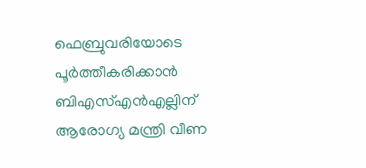ഫെബ്രുവരിയോടെ പൂര്‍ത്തീകരിക്കാന്‍ ബിഎസ്എന്‍എല്ലിന് ആരോഗ്യ മന്ത്രി വീണ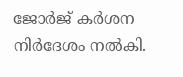ജോര്‍ജ് കര്‍ശന നിര്‍ദേശം നല്‍കി.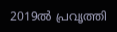2019ല്‍ പ്രവൃത്തി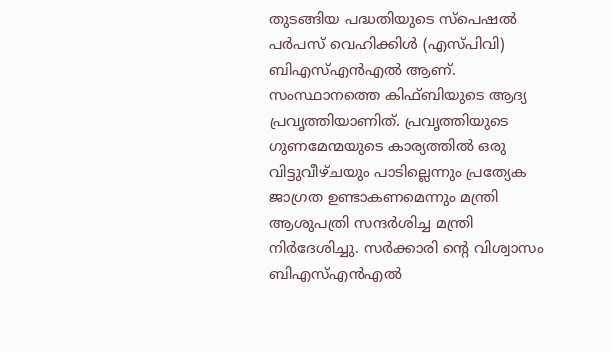തുടങ്ങിയ പദ്ധതിയുടെ സ്പെഷല്‍ പര്‍പസ് വെഹിക്കിള്‍ (എസ്പിവി) ബിഎസ്എന്‍എല്‍ ആണ്. സംസ്ഥാനത്തെ കിഫ്ബിയുടെ ആദ്യ പ്രവൃത്തിയാണിത്. പ്രവൃത്തിയുടെ ഗുണമേന്മയുടെ കാര്യത്തില്‍ ഒരു വിട്ടുവീഴ്ചയും പാടില്ലെന്നും പ്രത്യേക ജാഗ്രത ഉണ്ടാകണമെന്നും മന്ത്രി ആശുപത്രി സന്ദര്‍ശിച്ച മന്ത്രി നിര്‍ദേശിച്ചു. സര്‍ക്കാരി ന്റെ വിശ്വാസം ബിഎസ്എന്‍എല്‍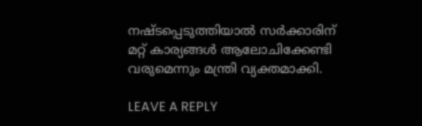നഷ്ടപ്പെടുത്തിയാല്‍ സര്‍ക്കാരിന് മറ്റ് കാര്യങ്ങള്‍ ആലോചിക്കേണ്ടി വരുമെന്നും മന്ത്രി വ്യക്തമാക്കി.

LEAVE A REPLY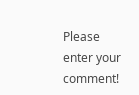Please enter your comment!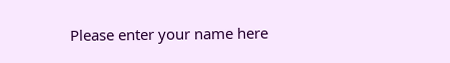Please enter your name here